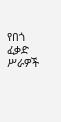የበጎ ፈቃድ ሥራዎች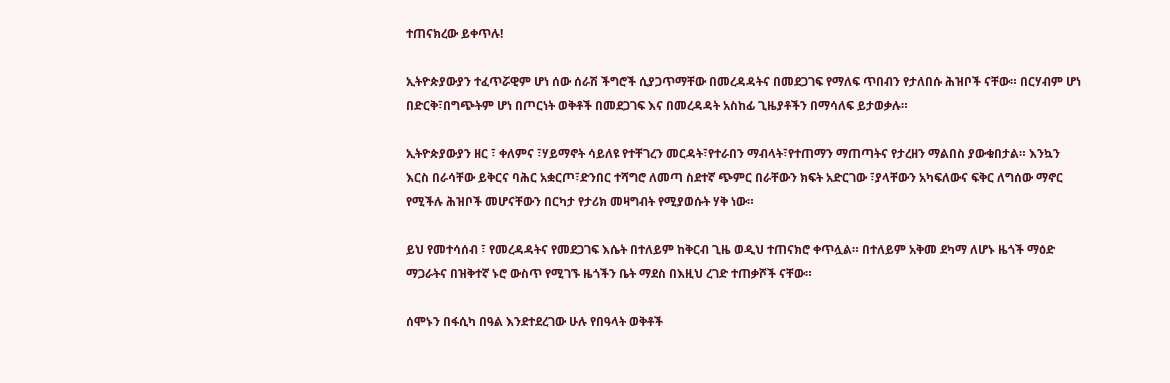ተጠናክረው ይቀጥሉ!

ኢትዮጵያውያን ተፈጥሯዊም ሆነ ሰው ሰራሽ ችግሮች ሲያጋጥማቸው በመረዳዳትና በመደጋገፍ የማለፍ ጥበብን የታለበሱ ሕዝቦች ናቸው። በርሃብም ሆነ በድርቅ፣በግጭትም ሆነ በጦርነት ወቅቶች በመደጋገፍ እና በመረዳዳት አስከፊ ጊዜያቶችን በማሳለፍ ይታወቃሉ።

ኢትዮጵያውያን ዘር ፣ ቀለምና ፣ሃይማኖት ሳይለዩ የተቸገረን መርዳት፣የተራበን ማብላት፣የተጠማን ማጠጣትና የታረዘን ማልበስ ያውቁበታል። እንኳን እርስ በራሳቸው ይቅርና ባሕር አቋርጦ፣ድንበር ተሻግሮ ለመጣ ስደተኛ ጭምር በራቸውን ክፍት አድርገው ፣ያላቸውን አካፍለውና ፍቅር ለግሰው ማኖር የሚችሉ ሕዝቦች መሆናቸውን በርካታ የታሪክ መዛግብት የሚያወሱት ሃቅ ነው።

ይህ የመተሳሰብ ፣ የመረዳዳትና የመደጋገፍ እሴት በተለይም ከቅርብ ጊዜ ወዲህ ተጠናክሮ ቀጥሏል። በተለይም አቅመ ደካማ ለሆኑ ዜጎች ማዕድ ማጋራትና በዝቅተኛ ኑሮ ውስጥ የሚገኙ ዜጎችን ቤት ማደስ በእዚህ ረገድ ተጠቃሾች ናቸው።

ሰሞኑን በፋሲካ በዓል እንደተደረገው ሁሉ የበዓላት ወቅቶች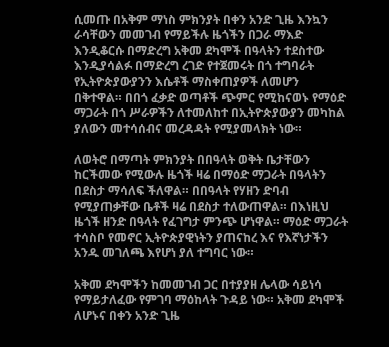ሲመጡ በአቅም ማነስ ምክንያት በቀን አንድ ጊዜ እንኳን ራሳቸውን መመገብ የማይችሉ ዜጎችን በጋራ ማእድ እንዲቆርሱ በማድረግ አቅመ ደካሞች በዓላትን ተደስተው እንዲያሳልፉ በማድረግ ረገድ የተጀመሩት በጎ ተግባራት የኢትዮጵያውያንን እሴቶች ማስቀጠያዎች ለመሆን በቅተዋል። በበጎ ፈቃድ ወጣቶች ጭምር የሚከናወኑ የማዕድ ማጋራት በጎ ሥራዎችን ለተመለከተ በኢትዮጵያውያን መካከል ያለውን መተሳሰብና መረዳዳት የሚያመላክት ነው።

ለወትሮ በማጣት ምክንያት በበዓላት ወቅት ቤታቸውን ከርችመው የሚውሉ ዜጎች ዛሬ በማዕድ ማጋራት በዓላትን በደስታ ማሳለፍ ችለዋል። በበዓላት የሃዘን ድባብ የሚያጠቃቸው ቤቶች ዛሬ በደስታ ተለውጠዋል። በእነዚህ ዜጎች ዘንድ በዓላት የፈገግታ ምንጭ ሆነዋል። ማዕድ ማጋራት ተሳስቦ የመኖር ኢትዮጵያዊነትን ያጠናከረ እና የእኛነታችን አንዱ መገለጫ እየሆነ ያለ ተግባር ነው።

አቅመ ደካሞችን ከመመገብ ጋር በተያያዘ ሌላው ሳይነሳ የማይታለፈው የምገባ ማዕከላት ጉዳይ ነው። አቅመ ደካሞች ለሆኑና በቀን አንድ ጊዜ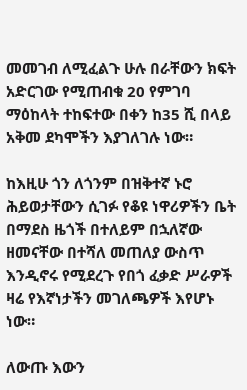መመገብ ለሚፈልጉ ሁሉ በራቸውን ክፍት አድርገው የሚጠብቁ 20 የምገባ ማዕከላት ተከፍተው በቀን ከ35 ሺ በላይ አቅመ ደካሞችን እያገለገሉ ነው።

ከእዚሁ ጎን ለጎንም በዝቅተኛ ኑሮ ሕይወታቸውን ሲገፉ የቆዩ ነዋሪዎችን ቤት በማደስ ዜጎች በተለይም በኋለኛው ዘመናቸው በተሻለ መጠለያ ውስጥ እንዲኖሩ የሚደረጉ የበጎ ፈቃድ ሥራዎች ዛሬ የእኛነታችን መገለጫዎች እየሆኑ ነው።

ለውጡ እውን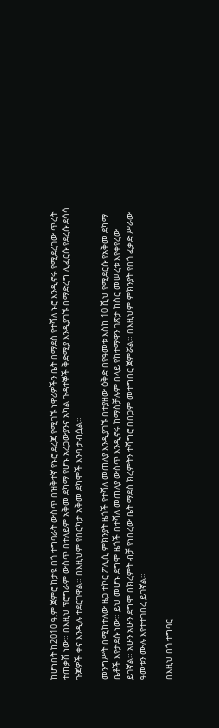ከሆነበት ከ2010 ዓ.ም ጀምሮ ከታዩ በጎ ተግባራት ውስጥ በዝቅተኛ የኑሮ ደረጃ የሚገኙ ነዋሪዎችን ቤት በማደስ የተሻለ ኑሮ እንዲኖሩ የሚደረገው ጥረት ተጠቃሽ ነው። በእዚህ ፕሮግራም ውስጥ በተለይም አቅመ ደካማ የሆኑ አረጋውያንና አካል ጉዳተኞች ቅድሚያ እንዲያገኙ በማድረግ ሊፈርሱ የደረሱ ደሳሳ ጉጆዎች ቀና እንዲሉ ተደርገዋል። በእዚህም የበርካታ አቅመ ደካሞች እንባ ታብሷል።

መንግሥት በሚከተለው ዜጋ ተኮር ፖሊሲ ምክንያት ዜጎች የተሻለ መጠለያ እንዲያገኙ በተያዘው ዕቅድ በየዓመቱ እስከ 10 ሺህ የሚደርሱ የአቅመ ደካማ ቤቶች እየታደሱ ነው። ይህ መሆኑ ደግሞ ዜጎች በተሻለ መጠለያ ውስጥ እንዲኖሩ ከማስቻሉም በላይ የከተማዋን ገጽታ ከስር መሠረቱ እየቀየረው ይገኛል። አሁን አሁን ደግሞ በክረምት ብቻ የነበረው ቤት ማደስ ክረምትን ተሻግሮ በበጋም መተግበር ጀምሯል። በእዚህም ምክንያት የበጎ ፈቃድ ሥራው ዓመቱን ሙሉ እየተተገበረ ይገኛል።

በእዚህ በጎ ተግባር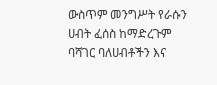ውስጥም መንግሥት የራሱን ሀብት ፈሰስ ከማድረጉም ባሻገር ባለሀብቶችን እና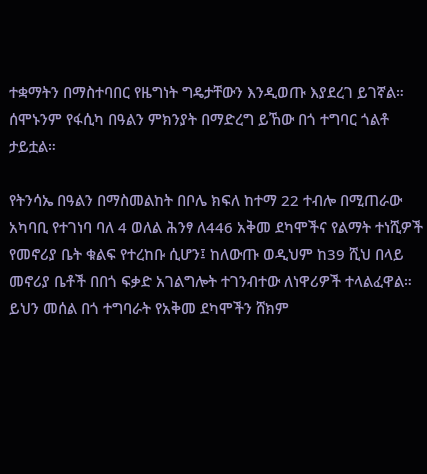ተቋማትን በማስተባበር የዜግነት ግዴታቸውን እንዲወጡ እያደረገ ይገኛል። ሰሞኑንም የፋሲካ በዓልን ምክንያት በማድረግ ይኸው በጎ ተግባር ጎልቶ ታይቷል።

የትንሳኤ በዓልን በማስመልከት በቦሌ ክፍለ ከተማ 22 ተብሎ በሚጠራው አካባቢ የተገነባ ባለ 4 ወለል ሕንፃ ለ446 አቅመ ደካሞችና የልማት ተነሺዎች የመኖሪያ ቤት ቁልፍ የተረከቡ ሲሆን፤ ከለውጡ ወዲህም ከ39 ሺህ በላይ መኖሪያ ቤቶች በበጎ ፍቃድ አገልግሎት ተገንብተው ለነዋሪዎች ተላልፈዋል። ይህን መሰል በጎ ተግባራት የአቅመ ደካሞችን ሸክም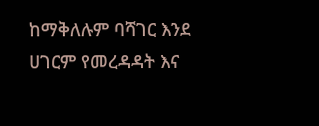ከማቅለሉም ባሻገር እንደ ሀገርም የመረዳዳት እና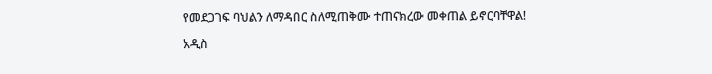የመደጋገፍ ባህልን ለማዳበር ስለሚጠቅሙ ተጠናክረው መቀጠል ይኖርባቸዋል!

አዲስ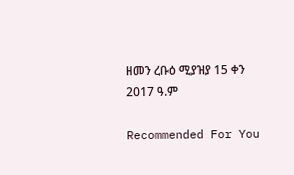ዘመን ረቡዕ ሚያዝያ 15 ቀን 2017 ዓ.ም

Recommended For You